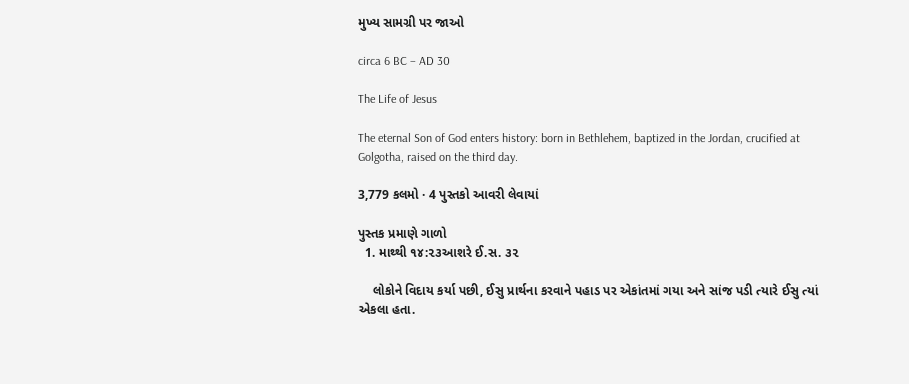મુખ્ય સામગ્રી પર જાઓ

circa 6 BC – AD 30

The Life of Jesus

The eternal Son of God enters history: born in Bethlehem, baptized in the Jordan, crucified at Golgotha, raised on the third day.

3,779 કલમો · 4 પુસ્તકો આવરી લેવાયાં

પુસ્તક પ્રમાણે ગાળો
  1. માથ્થી ૧૪:૨૩આશરે ઈ.સ. ૩૨

    લોકોને વિદાય કર્યા પછી, ઈસુ પ્રાર્થના કરવાને પહાડ પર એકાંતમાં ગયા અને સાંજ પડી ત્યારે ઈસુ ત્યાં એકલા હતા.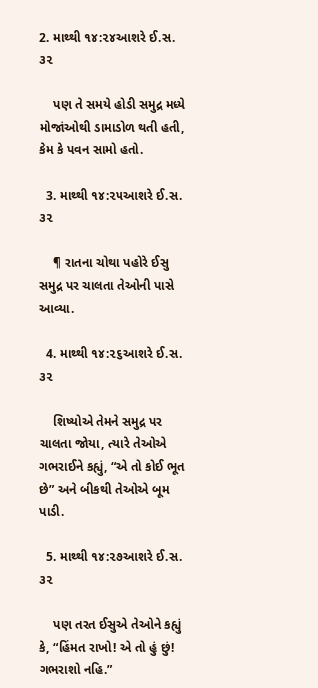2. માથ્થી ૧૪:૨૪આશરે ઈ.સ. ૩૨

    પણ તે સમયે હોડી સમુદ્ર મધ્યે મોજાંઓથી ડામાડોળ થતી હતી, કેમ કે પવન સામો હતો.

  3. માથ્થી ૧૪:૨૫આશરે ઈ.સ. ૩૨

    ¶ રાતના ચોથા પહોરે ઈસુ સમુદ્ર પર ચાલતા તેઓની પાસે આવ્યા.

  4. માથ્થી ૧૪:૨૬આશરે ઈ.સ. ૩૨

    શિષ્યોએ તેમને સમુદ્ર પર ચાલતા જોયા, ત્યારે તેઓએ ગભરાઈને કહ્યું, “એ તો કોઈ ભૂત છે” અને બીકથી તેઓએ બૂમ પાડી.

  5. માથ્થી ૧૪:૨૭આશરે ઈ.સ. ૩૨

    પણ તરત ઈસુએ તેઓને કહ્યું કે, “હિંમત રાખો! એ તો હું છું! ગભરાશો નહિ.”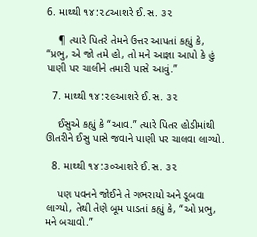6. માથ્થી ૧૪:૨૮આશરે ઈ.સ. ૩૨

    ¶ ત્યારે પિતરે તેમને ઉત્તર આપતાં કહ્યું કે, “પ્રભુ, એ જો તમે હો, તો મને આજ્ઞા આપો કે હું પાણી પર ચાલીને તમારી પાસે આવું.”

  7. માથ્થી ૧૪:૨૯આશરે ઈ.સ. ૩૨

    ઈસુએ કહ્યું કે “આવ.” ત્યારે પિતર હોડીમાંથી ઊતરીને ઈસુ પાસે જવાને પાણી પર ચાલવા લાગ્યો.

  8. માથ્થી ૧૪:૩૦આશરે ઈ.સ. ૩૨

    પણ પવનને જોઈને તે ગભરાયો અને ડૂબવા લાગ્યો, તેથી તેણે બૂમ પાડતાં કહ્યું કે, “ઓ પ્રભુ, મને બચાવો.”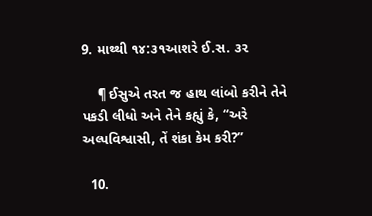9. માથ્થી ૧૪:૩૧આશરે ઈ.સ. ૩૨

    ¶ ઈસુએ તરત જ હાથ લાંબો કરીને તેને પકડી લીધો અને તેને કહ્યું કે, “અરે અલ્પવિશ્વાસી, તેં શંકા કેમ કરી?”

  10.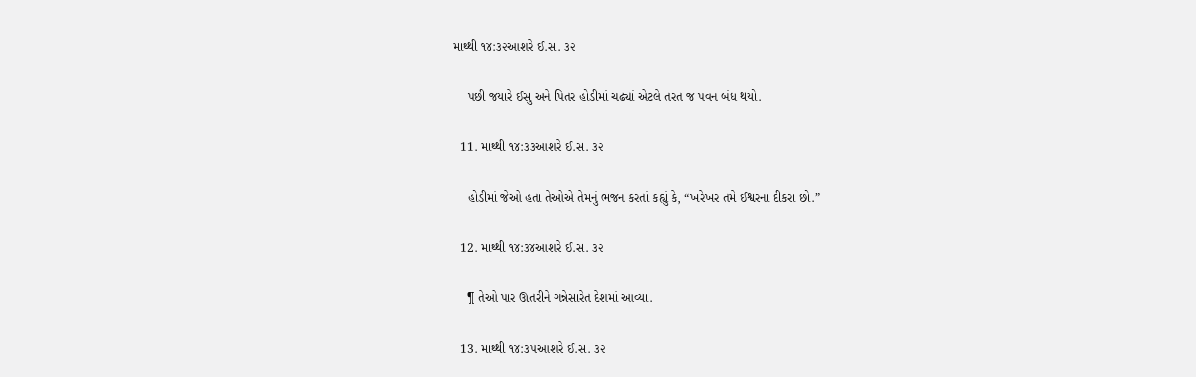માથ્થી ૧૪:૩૨આશરે ઈ.સ. ૩૨

    પછી જયારે ઈસુ અને પિતર હોડીમાં ચઢ્યાં એટલે તરત જ પવન બંધ થયો.

  11. માથ્થી ૧૪:૩૩આશરે ઈ.સ. ૩૨

    હોડીમાં જેઓ હતા તેઓએ તેમનું ભજન કરતાં કહ્યું કે, “ખરેખર તમે ઈશ્વરના દીકરા છો.”

  12. માથ્થી ૧૪:૩૪આશરે ઈ.સ. ૩૨

    ¶ તેઓ પાર ઊતરીને ગન્નેસારેત દેશમાં આવ્યા.

  13. માથ્થી ૧૪:૩૫આશરે ઈ.સ. ૩૨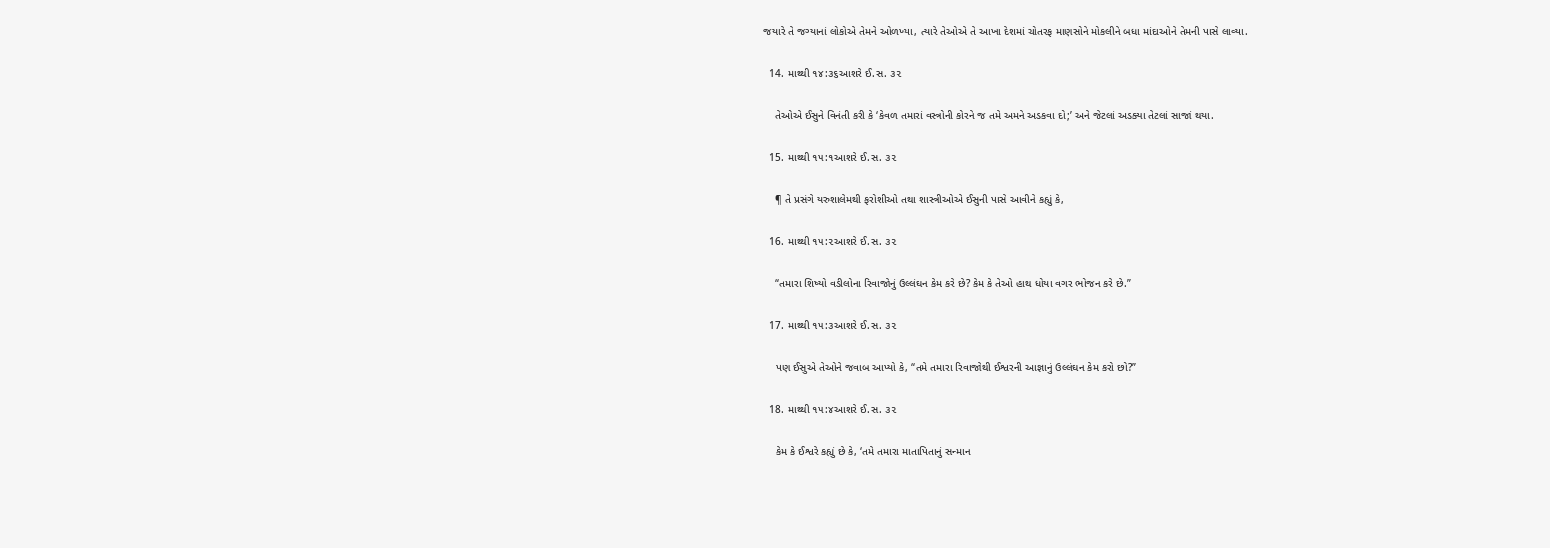જયારે તે જગ્યાનાં લોકોએ તેમને ઓળખ્યા, ત્યારે તેઓએ તે આખા દેશમાં ચોતરફ માણસોને મોકલીને બધા માંદાઓને તેમની પાસે લાવ્યા.

  14. માથ્થી ૧૪:૩૬આશરે ઈ.સ. ૩૨

    તેઓએ ઈસુને વિનંતી કરી કે ‘કેવળ તમારાં વસ્ત્રોની કોરને જ તમે અમને અડકવા દો;’ અને જેટલાં અડક્યા તેટલાં સાજાં થયા.

  15. માથ્થી ૧૫:૧આશરે ઈ.સ. ૩૨

    ¶ તે પ્રસંગે યરુશાલેમથી ફરોશીઓ તથા શાસ્ત્રીઓએ ઈસુની પાસે આવીને કહ્યું કે,

  16. માથ્થી ૧૫:૨આશરે ઈ.સ. ૩૨

    “તમારા શિષ્યો વડીલોના રિવાજોનું ઉલ્લંઘન કેમ કરે છે? કેમ કે તેઓ હાથ ધોયા વગર ભોજન કરે છે.”

  17. માથ્થી ૧૫:૩આશરે ઈ.સ. ૩૨

    પણ ઈસુએ તેઓને જવાબ આપ્યો કે, “તમે તમારા રિવાજોથી ઈશ્વરની આજ્ઞાનું ઉલ્લંઘન કેમ કરો છો?”

  18. માથ્થી ૧૫:૪આશરે ઈ.સ. ૩૨

    કેમ કે ઈશ્વરે કહ્યું છે કે, ‘તમે તમારા માતાપિતાનું સન્માન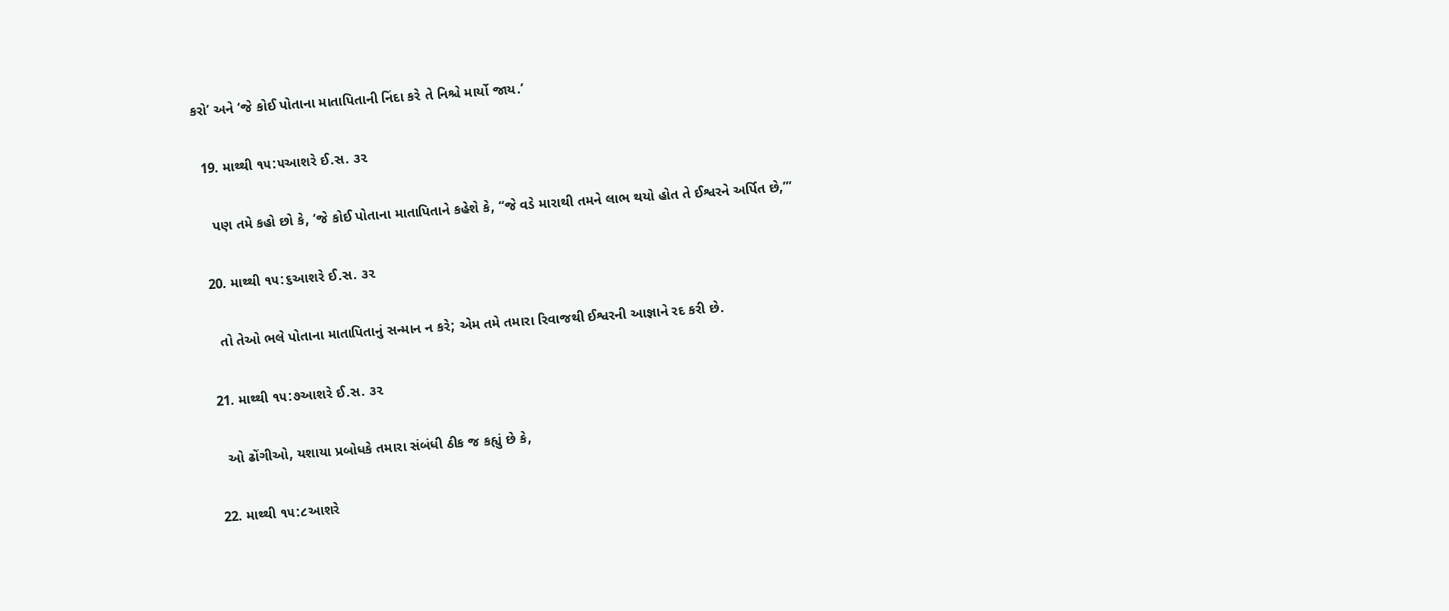કરો’ અને ‘જે કોઈ પોતાના માતાપિતાની નિંદા કરે તે નિશ્ચે માર્યો જાય.’

  19. માથ્થી ૧૫:૫આશરે ઈ.સ. ૩૨

    પણ તમે કહો છો કે, ‘જે કોઈ પોતાના માતાપિતાને કહેશે કે, “જે વડે મારાથી તમને લાભ થયો હોત તે ઈશ્વરને અર્પિત છે,’”

  20. માથ્થી ૧૫:૬આશરે ઈ.સ. ૩૨

    તો તેઓ ભલે પોતાના માતાપિતાનું સન્માન ન કરે; એમ તમે તમારા રિવાજથી ઈશ્વરની આજ્ઞાને રદ કરી છે.

  21. માથ્થી ૧૫:૭આશરે ઈ.સ. ૩૨

    ઓ ઢોંગીઓ, યશાયા પ્રબોધકે તમારા સંબંધી ઠીક જ કહ્યું છે કે,

  22. માથ્થી ૧૫:૮આશરે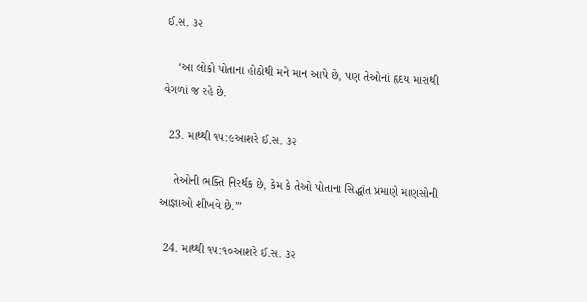ઈ.સ. ૩૨

    ‘આ લોકો પોતાના હોઠોથી મને માન આપે છે, પણ તેઓનાં હૃદય મારાથી વેગળાં જ રહે છે.

  23. માથ્થી ૧૫:૯આશરે ઈ.સ. ૩૨

    તેઓની ભક્તિ નિરર્થક છે, કેમ કે તેઓ પોતાના સિદ્ધાંત પ્રમાણે માણસોની આજ્ઞાઓ શીખવે છે.’”

  24. માથ્થી ૧૫:૧૦આશરે ઈ.સ. ૩૨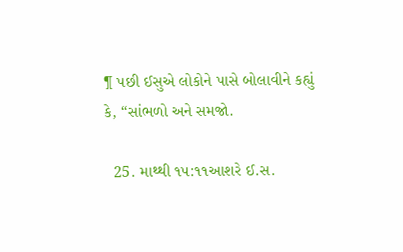¶ પછી ઈસુએ લોકોને પાસે બોલાવીને કહ્યું કે, “સાંભળો અને સમજો.

  25. માથ્થી ૧૫:૧૧આશરે ઈ.સ.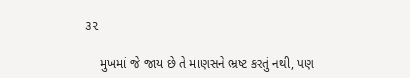૩૨

    મુખમાં જે જાય છે તે માણસને ભ્રષ્ટ કરતું નથી, પણ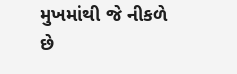મુખમાંથી જે નીકળે છે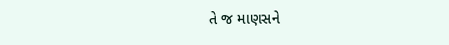તે જ માણસને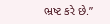ભ્રષ્ટ કરે છે.”